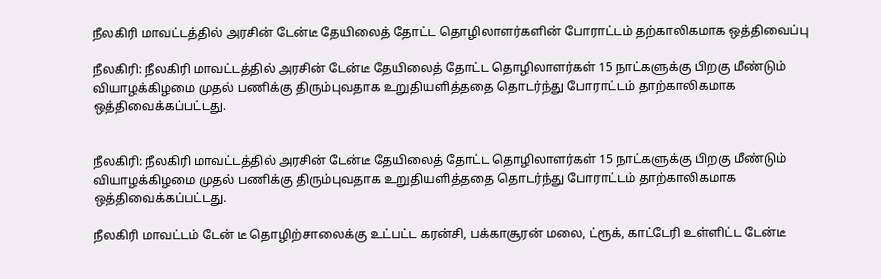நீலகிரி மாவட்டத்தில் அரசின் டேன்டீ தேயிலைத் தோட்ட தொழிலாளர்களின் போராட்டம் தற்காலிகமாக ஒத்திவைப்பு

நீலகிரி: நீலகிரி மாவட்டத்தில் அரசின் டேன்டீ தேயிலைத் தோட்ட தொழிலாளர்கள் 15 நாட்களுக்கு பிறகு மீண்டும் வியாழக்கிழமை முதல் பணிக்கு திரும்புவதாக உறுதியளித்ததை தொடர்ந்து போராட்டம் தாற்காலிகமாக ஒத்திவைக்கப்பட்டது.


நீலகிரி: நீலகிரி மாவட்டத்தில் அரசின் டேன்டீ தேயிலைத் தோட்ட தொழிலாளர்கள் 15 நாட்களுக்கு பிறகு மீண்டும் வியாழக்கிழமை முதல் பணிக்கு திரும்புவதாக உறுதியளித்ததை தொடர்ந்து போராட்டம் தாற்காலிகமாக ஒத்திவைக்கப்பட்டது.

நீலகிரி மாவட்டம் டேன் டீ தொழிற்சாலைக்கு உட்பட்ட கரன்சி, பக்காசூரன் மலை, ட்ரூக், காட்டேரி உள்ளிட்ட டேன்டீ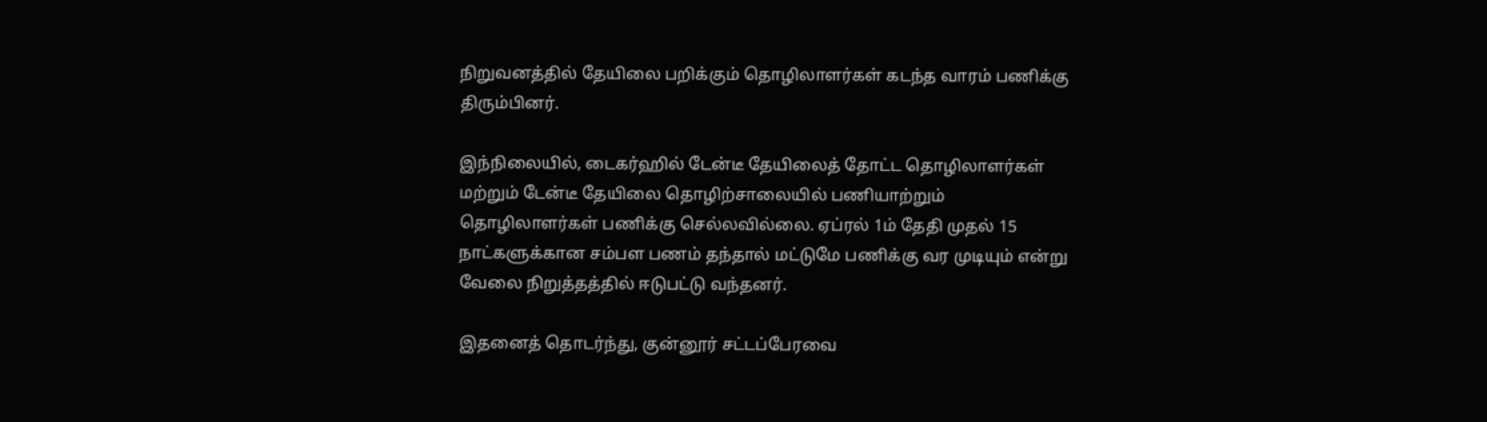நிறுவனத்தில் தேயிலை பறிக்கும் தொழிலாளர்கள் கடந்த வாரம் பணிக்கு திரும்பினர்.

இந்நிலையில், டைகர்ஹில் டேன்டீ தேயிலைத் தோட்ட தொழிலாளர்கள் மற்றும் டேன்டீ தேயிலை தொழிற்சாலையில் பணியாற்றும் தொழிலாளர்கள் பணிக்கு செல்லவில்லை. ஏப்ரல் 1ம் தேதி முதல் 15 நாட்களுக்கான சம்பள பணம் தந்தால் மட்டுமே பணிக்கு வர முடியும் என்று வேலை நிறுத்தத்தில் ஈடுபட்டு வந்தனர்.

இதனைத் தொடர்ந்து, குன்னூர் சட்டப்பேரவை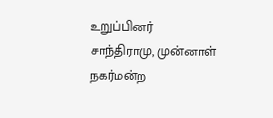உறுப்பினர் சாந்திராமு, முன்னாள் நகர்மன்ற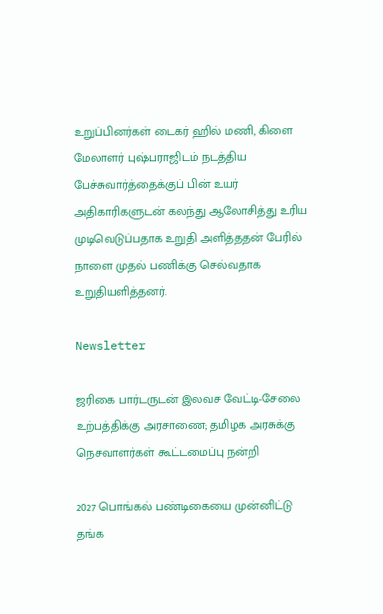உறுப்பினர்கள் டைகர் ஹில் மணி, கிளை மேலாளர் புஷ்பராஜிடம் நடத்திய பேச்சுவார்த்தைக்குப் பின் உயர் அதிகாரிகளுடன் கலந்து ஆலோசித்து உரிய முடிவெடுப்பதாக உறுதி அளித்ததன் பேரில் நாளை முதல் பணிக்கு செல்வதாக உறுதியளித்தனர்.

Newsletter

ஜரிகை பார்டருடன் இலவச வேட்டி-சேலை உற்பத்திக்கு அரசாணை; தமிழக அரசுக்கு நெசவாளர்கள் கூட்டமைப்பு நன்றி

2027 பொங்கல் பண்டிகையை முன்னிட்டு தங்க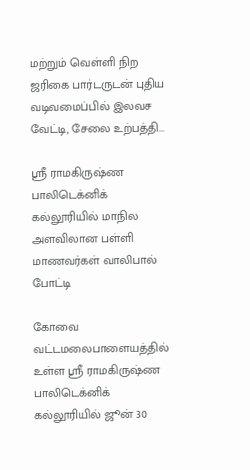மற்றும் வெள்ளி நிற ஜரிகை பார்டருடன் புதிய வடிவமைப்பில் இலவச வேட்டி, சேலை உற்பத்தி...

ஸ்ரீ ராமகிருஷ்ண பாலிடெக்னிக் கல்லூரியில் மாநில அளவிலான பள்ளி மாணவர்கள் வாலிபால் போட்டி

கோவை வட்டமலைபாளையத்தில் உள்ள ஸ்ரீ ராமகிருஷ்ண பாலிடெக்னிக் கல்லூரியில் ஜூன் 30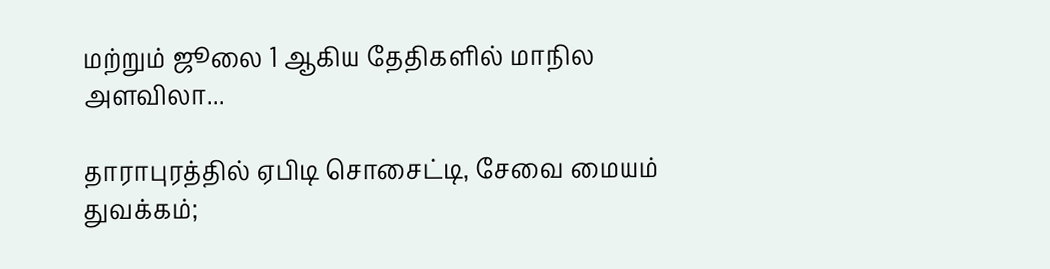மற்றும் ஜூலை 1 ஆகிய தேதிகளில் மாநில அளவிலா...

தாராபுரத்தில் ஏபிடி சொசைட்டி, சேவை மையம் துவக்கம்;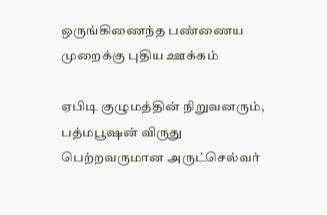ஒருங்கிணைந்த பண்ணைய முறைக்கு புதிய ஊக்கம்

ஏபிடி குழுமத்தின் நிறுவனரும், பத்மபூஷன் விருது பெற்றவருமான அருட்செல்வர்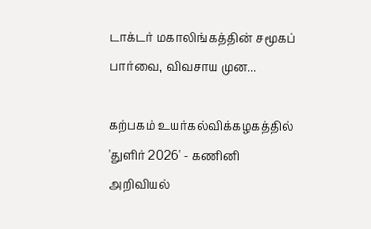டாக்டர் மகாலிங்கத்தின் சமூகப் பார்வை, விவசாய முன...

கற்பகம் உயர்கல்விக்கழகத்தில் 'துளிர் 2026' - கணினி அறிவியல்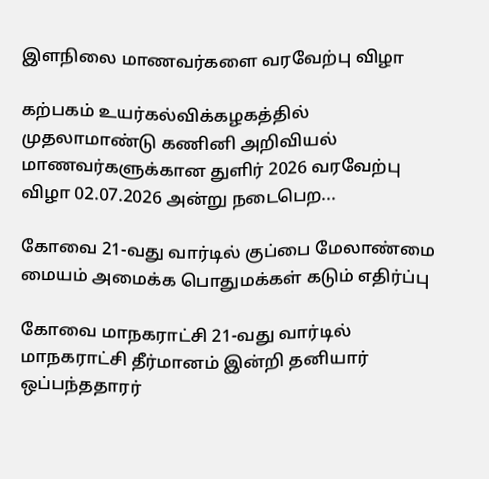இளநிலை மாணவர்களை வரவேற்பு விழா

கற்பகம் உயர்கல்விக்கழகத்தில் முதலாமாண்டு கணினி அறிவியல் மாணவர்களுக்கான துளிர் 2026 வரவேற்பு விழா 02.07.2026 அன்று நடைபெற...

கோவை 21-வது வார்டில் குப்பை மேலாண்மை மையம் அமைக்க பொதுமக்கள் கடும் எதிர்ப்பு

கோவை மாநகராட்சி 21-வது வார்டில் மாநகராட்சி தீர்மானம் இன்றி தனியார் ஒப்பந்ததாரர்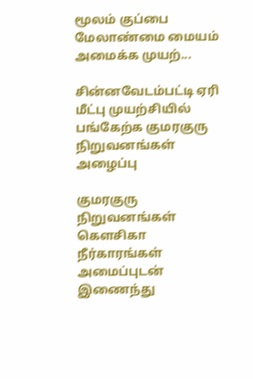மூலம் குப்பை மேலாண்மை மையம் அமைக்க முயற்...

சின்னவேடம்பட்டி ஏரி மீட்பு முயற்சியில் பங்கேற்க குமரகுரு நிறுவனங்கள் அழைப்பு

குமரகுரு நிறுவனங்கள் கெளசிகா நீர்காரங்கள் அமைப்புடன் இணைந்து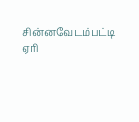சின்னவேடம்பட்டி ஏரி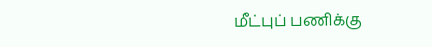மீட்புப் பணிக்கு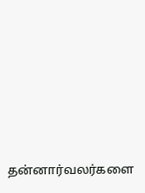தன்னார்வலர்களை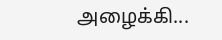அழைக்கி...